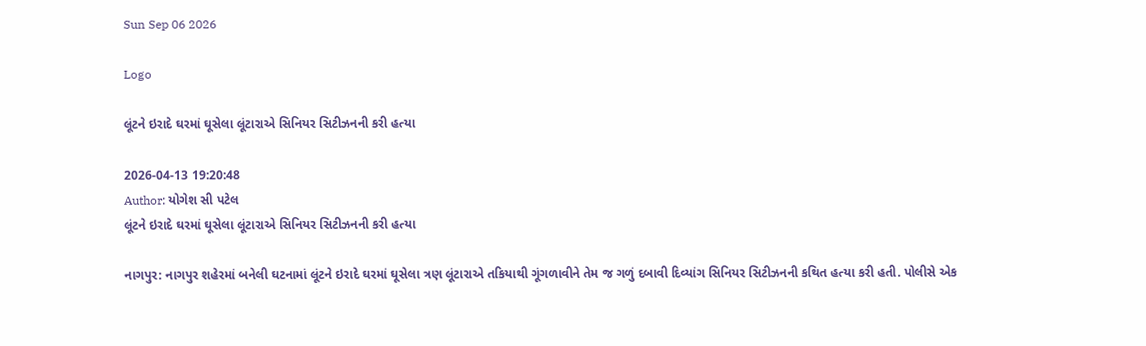Sun Sep 06 2026

Logo

લૂંટને ઇરાદે ઘરમાં ઘૂસેલા લૂંટારાએ સિનિયર સિટીઝનની કરી હત્યા

2026-04-13 19:20:48
Author: યોગેશ સી પટેલ
લૂંટને ઇરાદે ઘરમાં ઘૂસેલા લૂંટારાએ સિનિયર સિટીઝનની કરી હત્યા

નાગપુર: નાગપુર શહેરમાં બનેલી ઘટનામાં લૂંટને ઇરાદે ઘરમાં ઘૂસેલા ત્રણ લૂંટારાએ તકિયાથી ગૂંગળાવીને તેમ જ ગળું દબાવી દિવ્યાંગ સિનિયર સિટીઝનની કથિત હત્યા કરી હતી. પોલીસે એક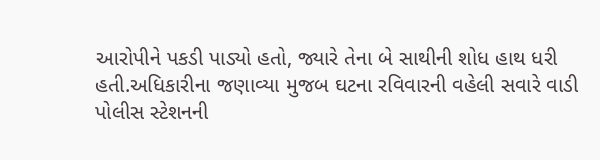આરોપીને પકડી પાડ્યો હતો, જ્યારે તેના બે સાથીની શોધ હાથ ધરી હતી.અધિકારીના જણાવ્યા મુજબ ઘટના રવિવારની વહેલી સવારે વાડી પોલીસ સ્ટેશનની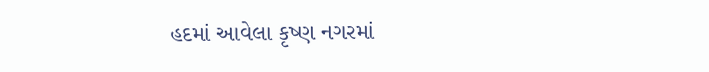હદમાં આવેલા કૃષ્ણ નગરમાં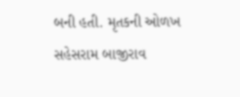બની હતી. મૃતકની ઓળખ સહેસરામ બાજીરાવ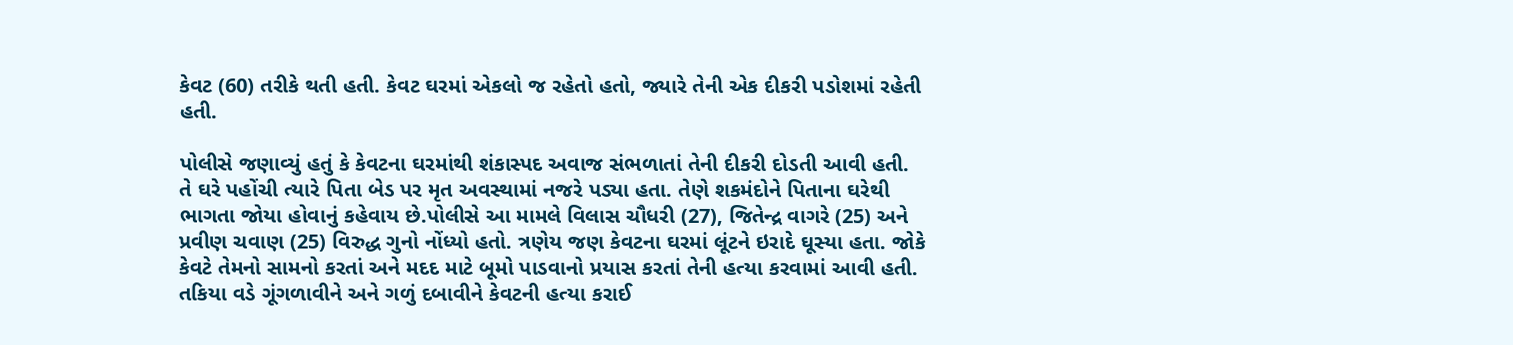કેવટ (60) તરીકે થતી હતી. કેવટ ઘરમાં એકલો જ રહેતો હતો, જ્યારે તેની એક દીકરી પડોશમાં રહેતી હતી.

પોલીસે જણાવ્યું હતું કે કેવટના ઘરમાંથી શંકાસ્પદ અવાજ સંભળાતાં તેની દીકરી દોડતી આવી હતી. તે ઘરે પહોંચી ત્યારે પિતા બેડ પર મૃત અવસ્થામાં નજરે પડ્યા હતા. તેણે શકમંદોને પિતાના ઘરેથી ભાગતા જોયા હોવાનું કહેવાય છે.પોલીસે આ મામલે વિલાસ ચૌધરી (27), જિતેન્દ્ર વાગરે (25) અને પ્રવીણ ચવાણ (25) વિરુદ્ધ ગુનો નોંધ્યો હતો. ત્રણેય જણ કેવટના ઘરમાં લૂંટને ઇરાદે ઘૂસ્યા હતા. જોકે કેવટે તેમનો સામનો કરતાં અને મદદ માટે બૂમો પાડવાનો પ્રયાસ કરતાં તેની હત્યા કરવામાં આવી હતી. તકિયા વડે ગૂંગળાવીને અને ગળું દબાવીને કેવટની હત્યા કરાઈ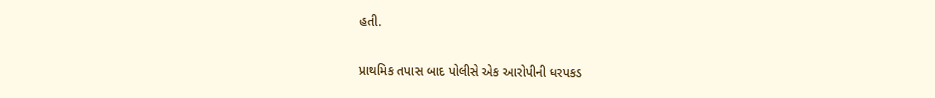હતી.

પ્રાથમિક તપાસ બાદ પોલીસે એક આરોપીની ધરપકડ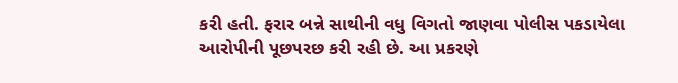કરી હતી. ફરાર બન્ને સાથીની વધુ વિગતો જાણવા પોલીસ પકડાયેલા આરોપીની પૂછપરછ કરી રહી છે. આ પ્રકરણે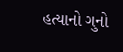હત્યાનો ગુનો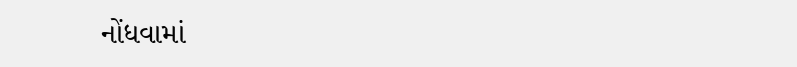નોંધવામાં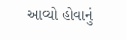આવ્યો હોવાનું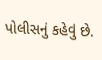પોલીસનું કહેવું છે.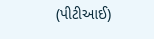(પીટીઆઈ)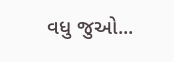વધુ જુઓ...